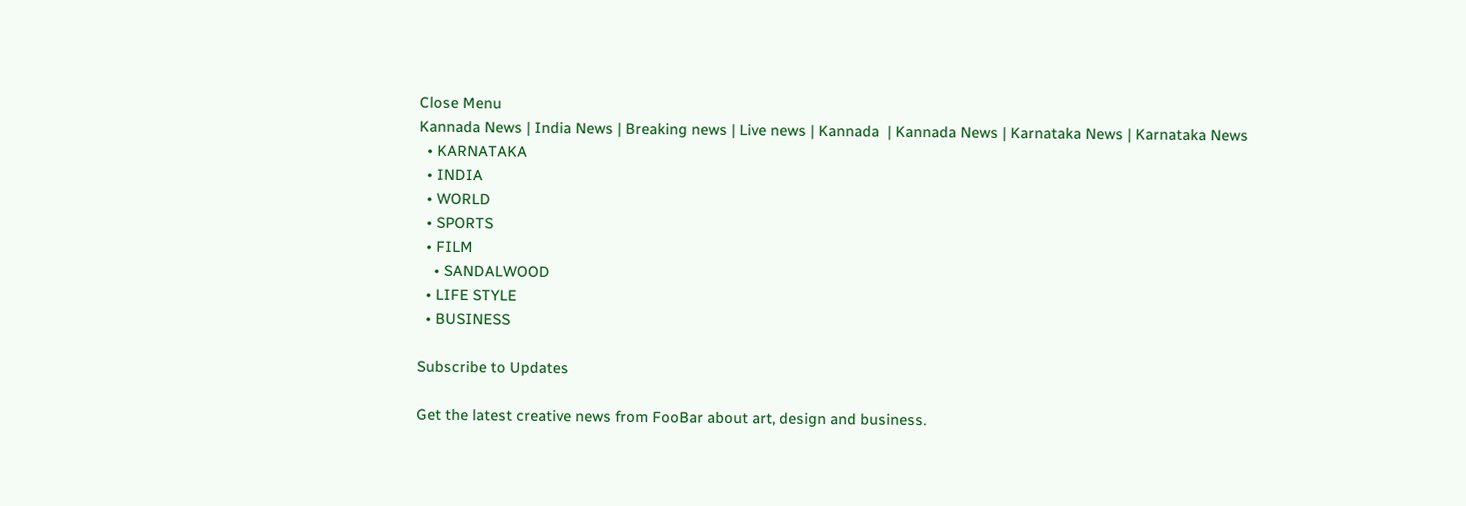Close Menu
Kannada News | India News | Breaking news | Live news | Kannada  | Kannada News | Karnataka News | Karnataka News
  • KARNATAKA
  • INDIA
  • WORLD
  • SPORTS
  • FILM
    • SANDALWOOD
  • LIFE STYLE
  • BUSINESS

Subscribe to Updates

Get the latest creative news from FooBar about art, design and business.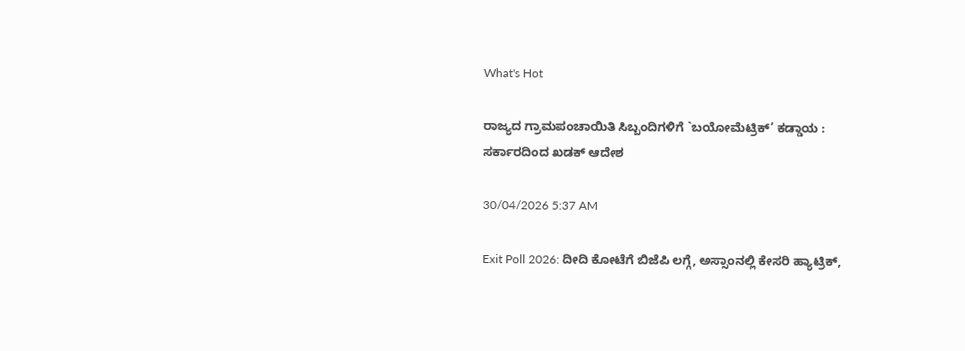What's Hot

ರಾಜ್ಯದ ಗ್ರಾಮಪಂಚಾಯಿತಿ ಸಿಬ್ಬಂದಿಗಳಿಗೆ `ಬಯೋಮೆಟ್ರಿಕ್’ ಕಡ್ಡಾಯ : ಸರ್ಕಾರದಿಂದ ಖಡಕ್ ಆದೇಶ

30/04/2026 5:37 AM

Exit Poll 2026: ದೀದಿ ಕೋಟೆಗೆ ಬಿಜೆಪಿ ಲಗ್ಗೆ, ಅಸ್ಸಾಂನಲ್ಲಿ ಕೇಸರಿ ಹ್ಯಾಟ್ರಿಕ್,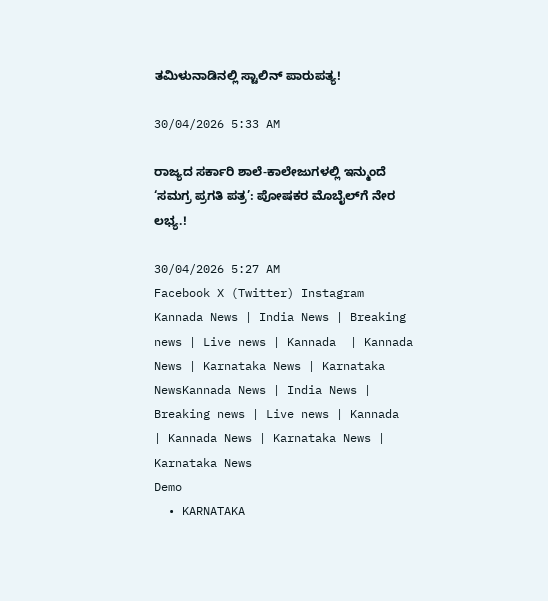ತಮಿಳುನಾಡಿನಲ್ಲಿ ಸ್ಟಾಲಿನ್ ಪಾರುಪತ್ಯ!

30/04/2026 5:33 AM

ರಾಜ್ಯದ ಸರ್ಕಾರಿ ಶಾಲೆ-ಕಾಲೇಜುಗಳಲ್ಲಿ ಇನ್ಮುಂದೆ ‘ಸಮಗ್ರ ಪ್ರಗತಿ ಪತ್ರ’: ಪೋಷಕರ ಮೊಬೈಲ್‌ಗೆ ನೇರ ಲಭ್ಯ.!

30/04/2026 5:27 AM
Facebook X (Twitter) Instagram
Kannada News | India News | Breaking news | Live news | Kannada  | Kannada News | Karnataka News | Karnataka NewsKannada News | India News | Breaking news | Live news | Kannada  | Kannada News | Karnataka News | Karnataka News
Demo
  • KARNATAKA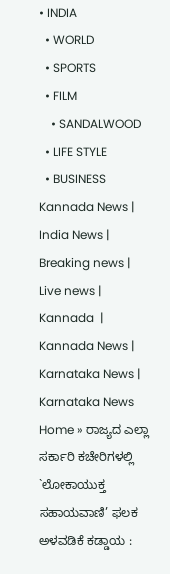• INDIA
  • WORLD
  • SPORTS
  • FILM
    • SANDALWOOD
  • LIFE STYLE
  • BUSINESS
Kannada News | India News | Breaking news | Live news | Kannada  | Kannada News | Karnataka News | Karnataka News
Home » ರಾಜ್ಯದ ಎಲ್ಲಾ ಸರ್ಕಾರಿ ಕಚೇರಿಗಳಲ್ಲಿ `ಲೋಕಾಯುಕ್ತ ಸಹಾಯವಾಣಿ’ ಫಲಕ ಅಳವಡಿಕೆ ಕಡ್ಡಾಯ :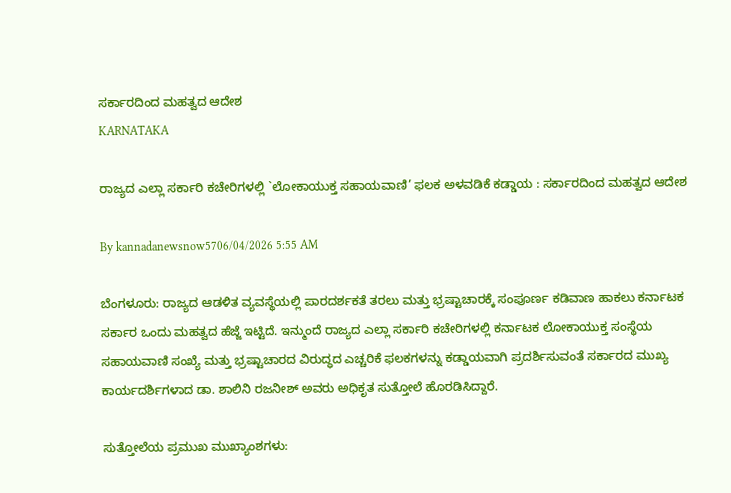ಸರ್ಕಾರದಿಂದ ಮಹತ್ವದ ಆದೇಶ
KARNATAKA

ರಾಜ್ಯದ ಎಲ್ಲಾ ಸರ್ಕಾರಿ ಕಚೇರಿಗಳಲ್ಲಿ `ಲೋಕಾಯುಕ್ತ ಸಹಾಯವಾಣಿ’ ಫಲಕ ಅಳವಡಿಕೆ ಕಡ್ಡಾಯ : ಸರ್ಕಾರದಿಂದ ಮಹತ್ವದ ಆದೇಶ

By kannadanewsnow5706/04/2026 5:55 AM

ಬೆಂಗಳೂರು: ರಾಜ್ಯದ ಆಡಳಿತ ವ್ಯವಸ್ಥೆಯಲ್ಲಿ ಪಾರದರ್ಶಕತೆ ತರಲು ಮತ್ತು ಭ್ರಷ್ಟಾಚಾರಕ್ಕೆ ಸಂಪೂರ್ಣ ಕಡಿವಾಣ ಹಾಕಲು ಕರ್ನಾಟಕ ಸರ್ಕಾರ ಒಂದು ಮಹತ್ವದ ಹೆಜ್ಜೆ ಇಟ್ಟಿದೆ. ಇನ್ಮುಂದೆ ರಾಜ್ಯದ ಎಲ್ಲಾ ಸರ್ಕಾರಿ ಕಚೇರಿಗಳಲ್ಲಿ ಕರ್ನಾಟಕ ಲೋಕಾಯುಕ್ತ ಸಂಸ್ಥೆಯ ಸಹಾಯವಾಣಿ ಸಂಖ್ಯೆ ಮತ್ತು ಭ್ರಷ್ಟಾಚಾರದ ವಿರುದ್ಧದ ಎಚ್ಚರಿಕೆ ಫಲಕಗಳನ್ನು ಕಡ್ಡಾಯವಾಗಿ ಪ್ರದರ್ಶಿಸುವಂತೆ ಸರ್ಕಾರದ ಮುಖ್ಯ ಕಾರ್ಯದರ್ಶಿಗಳಾದ ಡಾ. ಶಾಲಿನಿ ರಜನೀಶ್ ಅವರು ಅಧಿಕೃತ ಸುತ್ತೋಲೆ ಹೊರಡಿಸಿದ್ದಾರೆ.

ಸುತ್ತೋಲೆಯ ಪ್ರಮುಖ ಮುಖ್ಯಾಂಶಗಳು: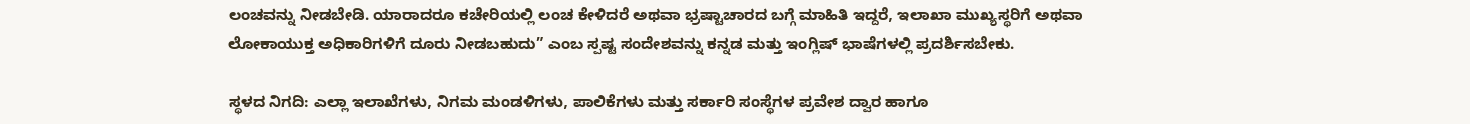ಲಂಚವನ್ನು ನೀಡಬೇಡಿ. ಯಾರಾದರೂ ಕಚೇರಿಯಲ್ಲಿ ಲಂಚ ಕೇಳಿದರೆ ಅಥವಾ ಭ್ರಷ್ಟಾಚಾರದ ಬಗ್ಗೆ ಮಾಹಿತಿ ಇದ್ದರೆ, ಇಲಾಖಾ ಮುಖ್ಯಸ್ಥರಿಗೆ ಅಥವಾ ಲೋಕಾಯುಕ್ತ ಅಧಿಕಾರಿಗಳಿಗೆ ದೂರು ನೀಡಬಹುದು” ಎಂಬ ಸ್ಪಷ್ಟ ಸಂದೇಶವನ್ನು ಕನ್ನಡ ಮತ್ತು ಇಂಗ್ಲಿಷ್ ಭಾಷೆಗಳಲ್ಲಿ ಪ್ರದರ್ಶಿಸಬೇಕು.

ಸ್ಥಳದ ನಿಗದಿ: ಎಲ್ಲಾ ಇಲಾಖೆಗಳು, ನಿಗಮ ಮಂಡಳಿಗಳು, ಪಾಲಿಕೆಗಳು ಮತ್ತು ಸರ್ಕಾರಿ ಸಂಸ್ಥೆಗಳ ಪ್ರವೇಶ ದ್ವಾರ ಹಾಗೂ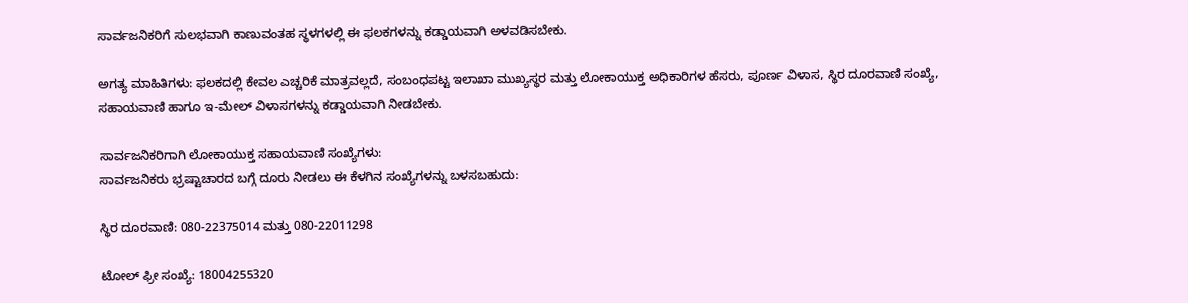ಸಾರ್ವಜನಿಕರಿಗೆ ಸುಲಭವಾಗಿ ಕಾಣುವಂತಹ ಸ್ಥಳಗಳಲ್ಲಿ ಈ ಫಲಕಗಳನ್ನು ಕಡ್ಡಾಯವಾಗಿ ಅಳವಡಿಸಬೇಕು.

ಅಗತ್ಯ ಮಾಹಿತಿಗಳು: ಫಲಕದಲ್ಲಿ ಕೇವಲ ಎಚ್ಚರಿಕೆ ಮಾತ್ರವಲ್ಲದೆ, ಸಂಬಂಧಪಟ್ಟ ಇಲಾಖಾ ಮುಖ್ಯಸ್ಥರ ಮತ್ತು ಲೋಕಾಯುಕ್ತ ಅಧಿಕಾರಿಗಳ ಹೆಸರು, ಪೂರ್ಣ ವಿಳಾಸ, ಸ್ಥಿರ ದೂರವಾಣಿ ಸಂಖ್ಯೆ, ಸಹಾಯವಾಣಿ ಹಾಗೂ ಇ-ಮೇಲ್ ವಿಳಾಸಗಳನ್ನು ಕಡ್ಡಾಯವಾಗಿ ನೀಡಬೇಕು.

ಸಾರ್ವಜನಿಕರಿಗಾಗಿ ಲೋಕಾಯುಕ್ತ ಸಹಾಯವಾಣಿ ಸಂಖ್ಯೆಗಳು:
ಸಾರ್ವಜನಿಕರು ಭ್ರಷ್ಟಾಚಾರದ ಬಗ್ಗೆ ದೂರು ನೀಡಲು ಈ ಕೆಳಗಿನ ಸಂಖ್ಯೆಗಳನ್ನು ಬಳಸಬಹುದು:

ಸ್ಥಿರ ದೂರವಾಣಿ: 080-22375014 ಮತ್ತು 080-22011298

ಟೋಲ್ ಫ್ರೀ ಸಂಖ್ಯೆ: 18004255320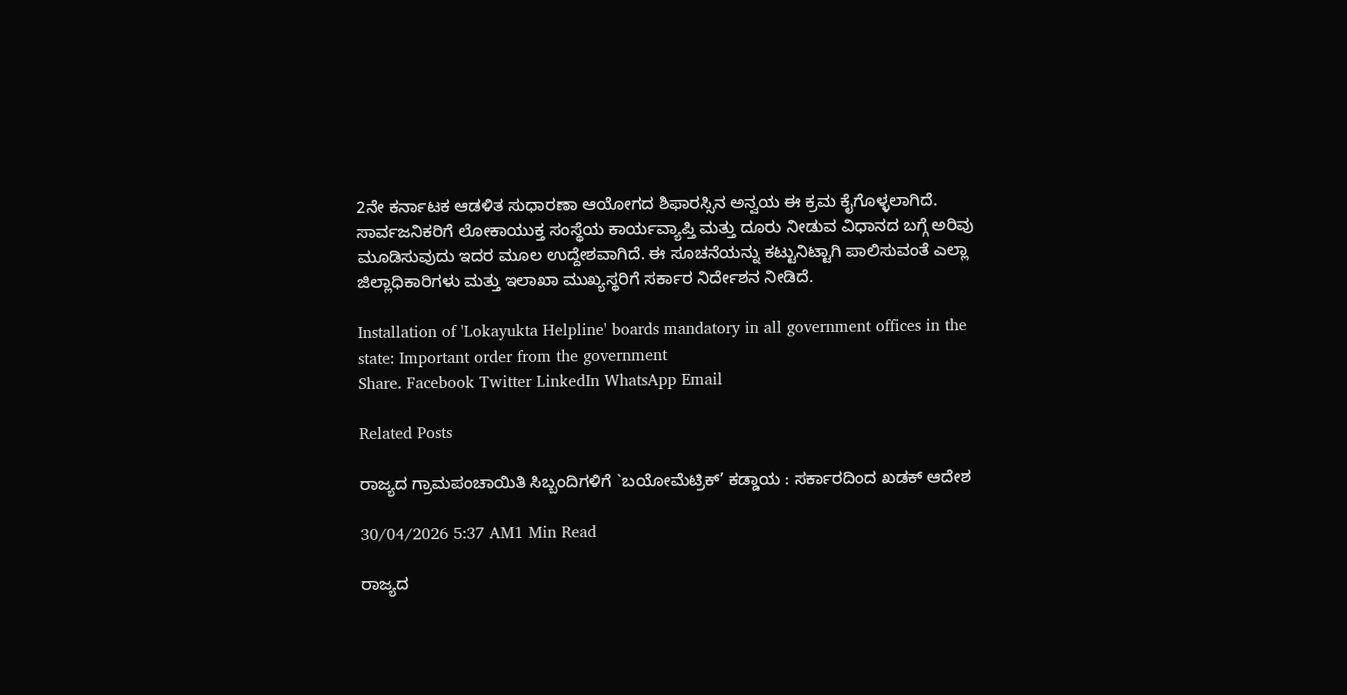2ನೇ ಕರ್ನಾಟಕ ಆಡಳಿತ ಸುಧಾರಣಾ ಆಯೋಗದ ಶಿಫಾರಸ್ಸಿನ ಅನ್ವಯ ಈ ಕ್ರಮ ಕೈಗೊಳ್ಳಲಾಗಿದೆ. ಸಾರ್ವಜನಿಕರಿಗೆ ಲೋಕಾಯುಕ್ತ ಸಂಸ್ಥೆಯ ಕಾರ್ಯವ್ಯಾಪ್ತಿ ಮತ್ತು ದೂರು ನೀಡುವ ವಿಧಾನದ ಬಗ್ಗೆ ಅರಿವು ಮೂಡಿಸುವುದು ಇದರ ಮೂಲ ಉದ್ದೇಶವಾಗಿದೆ. ಈ ಸೂಚನೆಯನ್ನು ಕಟ್ಟುನಿಟ್ಟಾಗಿ ಪಾಲಿಸುವಂತೆ ಎಲ್ಲಾ ಜಿಲ್ಲಾಧಿಕಾರಿಗಳು ಮತ್ತು ಇಲಾಖಾ ಮುಖ್ಯಸ್ಥರಿಗೆ ಸರ್ಕಾರ ನಿರ್ದೇಶನ ನೀಡಿದೆ.

Installation of 'Lokayukta Helpline' boards mandatory in all government offices in the state: Important order from the government
Share. Facebook Twitter LinkedIn WhatsApp Email

Related Posts

ರಾಜ್ಯದ ಗ್ರಾಮಪಂಚಾಯಿತಿ ಸಿಬ್ಬಂದಿಗಳಿಗೆ `ಬಯೋಮೆಟ್ರಿಕ್’ ಕಡ್ಡಾಯ : ಸರ್ಕಾರದಿಂದ ಖಡಕ್ ಆದೇಶ

30/04/2026 5:37 AM1 Min Read

ರಾಜ್ಯದ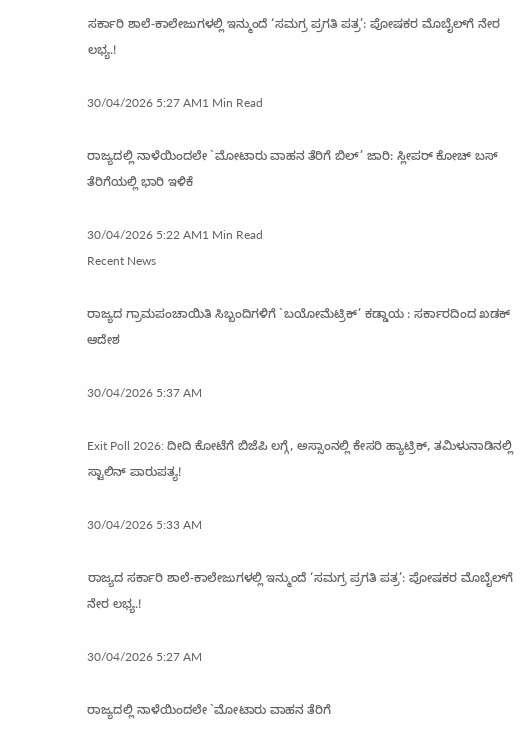ಸರ್ಕಾರಿ ಶಾಲೆ-ಕಾಲೇಜುಗಳಲ್ಲಿ ಇನ್ಮುಂದೆ ‘ಸಮಗ್ರ ಪ್ರಗತಿ ಪತ್ರ’: ಪೋಷಕರ ಮೊಬೈಲ್‌ಗೆ ನೇರ ಲಭ್ಯ.!

30/04/2026 5:27 AM1 Min Read

ರಾಜ್ಯದಲ್ಲಿ ನಾಳೆಯಿಂದಲೇ `ಮೋಟಾರು ವಾಹನ ತೆರಿಗೆ ಬಿಲ್’ ಜಾರಿ: ಸ್ಲೀಪರ್ ಕೋಚ್ ಬಸ್ ತೆರಿಗೆಯಲ್ಲಿ ಭಾರಿ ಇಳಿಕೆ

30/04/2026 5:22 AM1 Min Read
Recent News

ರಾಜ್ಯದ ಗ್ರಾಮಪಂಚಾಯಿತಿ ಸಿಬ್ಬಂದಿಗಳಿಗೆ `ಬಯೋಮೆಟ್ರಿಕ್’ ಕಡ್ಡಾಯ : ಸರ್ಕಾರದಿಂದ ಖಡಕ್ ಆದೇಶ

30/04/2026 5:37 AM

Exit Poll 2026: ದೀದಿ ಕೋಟೆಗೆ ಬಿಜೆಪಿ ಲಗ್ಗೆ, ಅಸ್ಸಾಂನಲ್ಲಿ ಕೇಸರಿ ಹ್ಯಾಟ್ರಿಕ್, ತಮಿಳುನಾಡಿನಲ್ಲಿ ಸ್ಟಾಲಿನ್ ಪಾರುಪತ್ಯ!

30/04/2026 5:33 AM

ರಾಜ್ಯದ ಸರ್ಕಾರಿ ಶಾಲೆ-ಕಾಲೇಜುಗಳಲ್ಲಿ ಇನ್ಮುಂದೆ ‘ಸಮಗ್ರ ಪ್ರಗತಿ ಪತ್ರ’: ಪೋಷಕರ ಮೊಬೈಲ್‌ಗೆ ನೇರ ಲಭ್ಯ.!

30/04/2026 5:27 AM

ರಾಜ್ಯದಲ್ಲಿ ನಾಳೆಯಿಂದಲೇ `ಮೋಟಾರು ವಾಹನ ತೆರಿಗೆ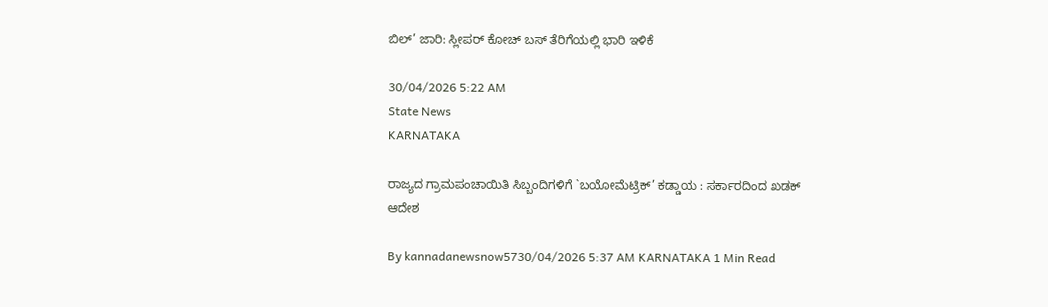ಬಿಲ್’ ಜಾರಿ: ಸ್ಲೀಪರ್ ಕೋಚ್ ಬಸ್ ತೆರಿಗೆಯಲ್ಲಿ ಭಾರಿ ಇಳಿಕೆ

30/04/2026 5:22 AM
State News
KARNATAKA

ರಾಜ್ಯದ ಗ್ರಾಮಪಂಚಾಯಿತಿ ಸಿಬ್ಬಂದಿಗಳಿಗೆ `ಬಯೋಮೆಟ್ರಿಕ್’ ಕಡ್ಡಾಯ : ಸರ್ಕಾರದಿಂದ ಖಡಕ್ ಆದೇಶ

By kannadanewsnow5730/04/2026 5:37 AM KARNATAKA 1 Min Read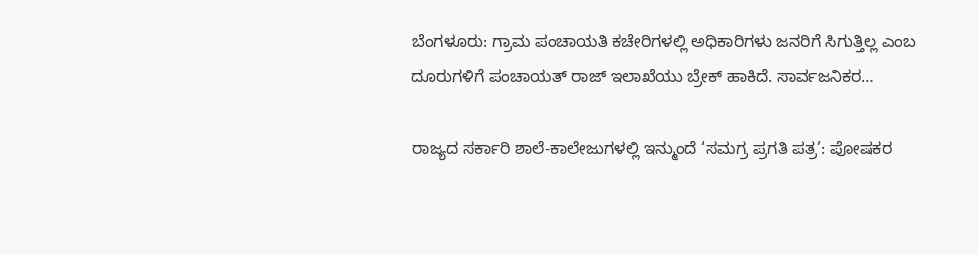ಬೆಂಗಳೂರು: ಗ್ರಾಮ ಪಂಚಾಯತಿ ಕಚೇರಿಗಳಲ್ಲಿ ಅಧಿಕಾರಿಗಳು ಜನರಿಗೆ ಸಿಗುತ್ತಿಲ್ಲ ಎಂಬ ದೂರುಗಳಿಗೆ ಪಂಚಾಯತ್ ರಾಜ್ ಇಲಾಖೆಯು ಬ್ರೇಕ್ ಹಾಕಿದೆ. ಸಾರ್ವಜನಿಕರ…

ರಾಜ್ಯದ ಸರ್ಕಾರಿ ಶಾಲೆ-ಕಾಲೇಜುಗಳಲ್ಲಿ ಇನ್ಮುಂದೆ ‘ಸಮಗ್ರ ಪ್ರಗತಿ ಪತ್ರ’: ಪೋಷಕರ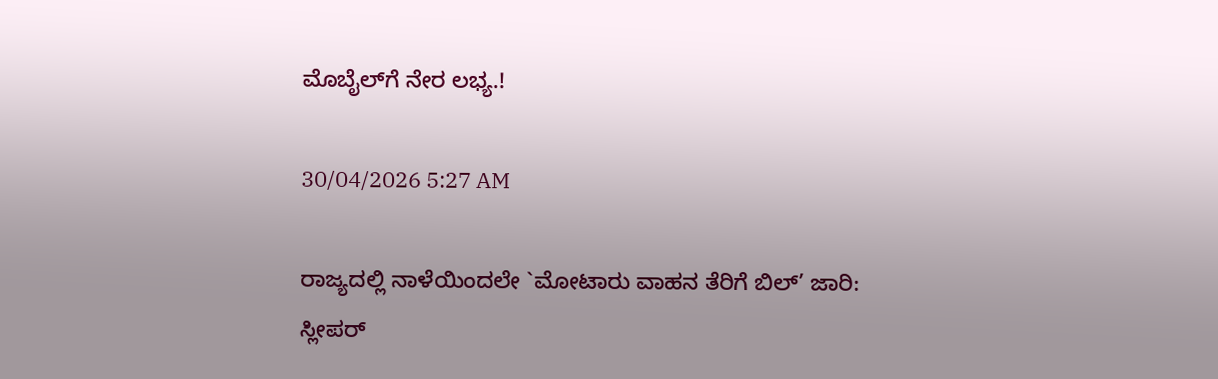ಮೊಬೈಲ್‌ಗೆ ನೇರ ಲಭ್ಯ.!

30/04/2026 5:27 AM

ರಾಜ್ಯದಲ್ಲಿ ನಾಳೆಯಿಂದಲೇ `ಮೋಟಾರು ವಾಹನ ತೆರಿಗೆ ಬಿಲ್’ ಜಾರಿ: ಸ್ಲೀಪರ್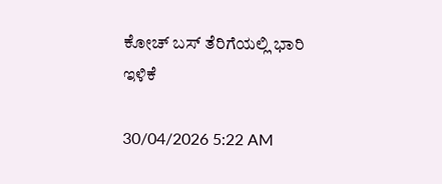ಕೋಚ್ ಬಸ್ ತೆರಿಗೆಯಲ್ಲಿ ಭಾರಿ ಇಳಿಕೆ

30/04/2026 5:22 AM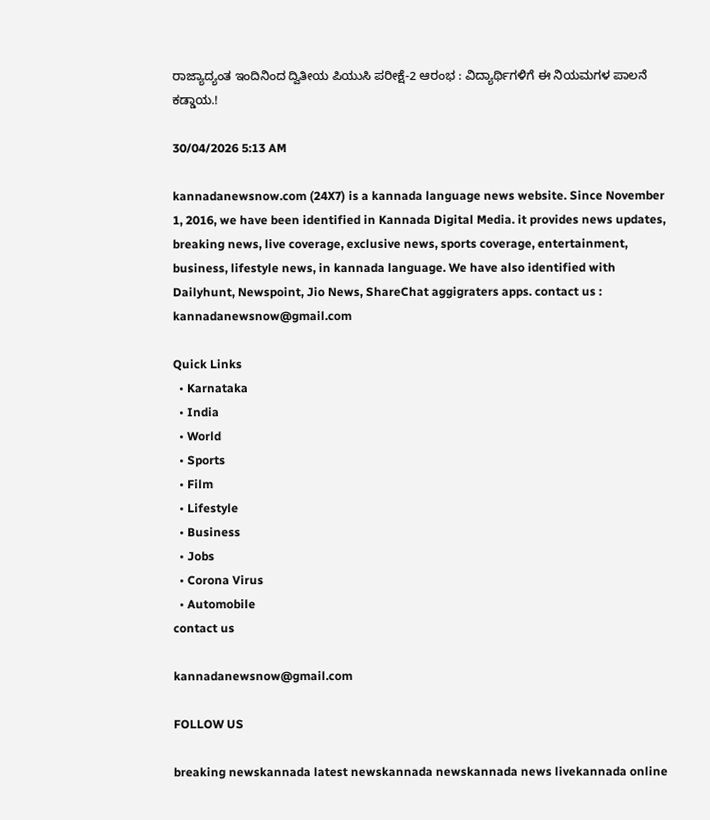ರಾಜ್ಯಾದ್ಯಂತ ಇಂದಿನಿಂದ ದ್ವಿತೀಯ ಪಿಯುಸಿ ಪರೀಕ್ಷೆ-2 ಆರಂಭ : ವಿದ್ಯಾರ್ಥಿಗಳಿಗೆ ಈ ನಿಯಮಗಳ ಪಾಲನೆ ಕಡ್ಡಾಯ.!

30/04/2026 5:13 AM

kannadanewsnow.com (24X7) is a kannada language news website. Since November 1, 2016, we have been identified in Kannada Digital Media. it provides news updates, breaking news, live coverage, exclusive news, sports coverage, entertainment, business, lifestyle news, in kannada language. We have also identified with Dailyhunt, Newspoint, Jio News, ShareChat aggigraters apps. contact us : kannadanewsnow@gmail.com

Quick Links
  • Karnataka
  • India
  • World
  • Sports
  • Film
  • Lifestyle
  • Business
  • Jobs
  • Corona Virus
  • Automobile
contact us

kannadanewsnow@gmail.com

FOLLOW US

breaking newskannada latest newskannada newskannada news livekannada online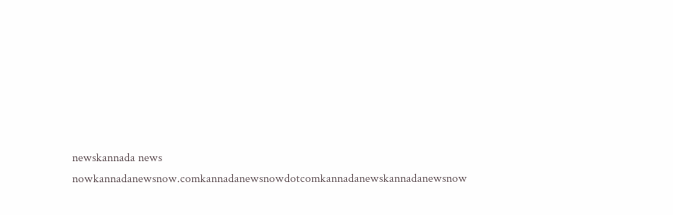newskannada news nowkannadanewsnow.comkannadanewsnowdotcomkannadanewskannadanewsnow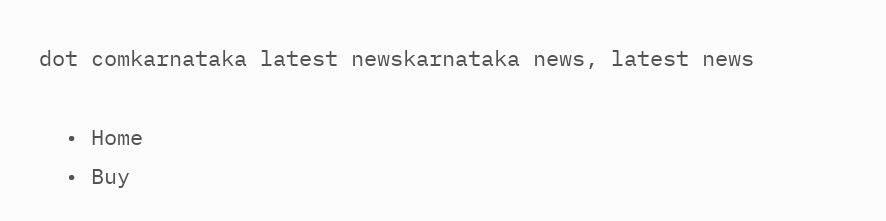dot comkarnataka latest newskarnataka news, latest news

  • Home
  • Buy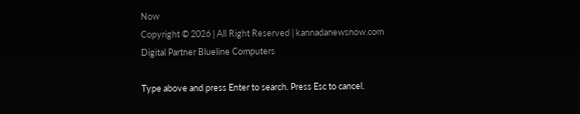Now
Copyright © 2026 | All Right Reserved | kannadanewsnow.com
Digital Partner Blueline Computers

Type above and press Enter to search. Press Esc to cancel.